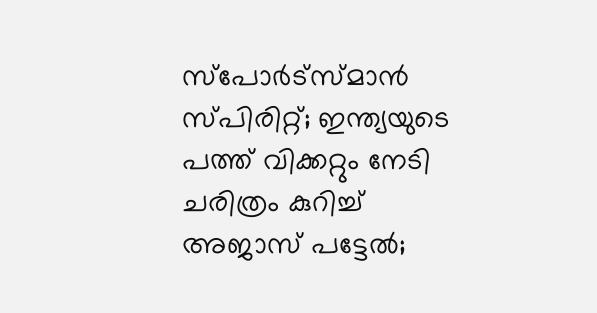സ്‌പോര്‍ട്‌സ്മാന്‍ സ്പിരിറ്റ്‌; ഇന്ത്യയുടെ പത്ത് വിക്കറ്റും നേടി ചരിത്രം കുറിച്ച് അജാസ് പട്ടേല്‍;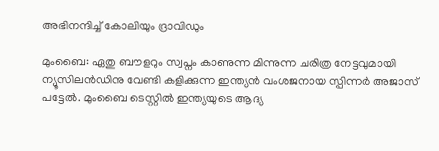അഭിനന്ദിച്ച് കോലിയും ദ്രാവിഡും

മുംബൈ: ഏതു ബൗളറും സ്വപ്നം കാണുന്ന മിന്നുന്ന ചരിത്ര നേട്ടവുമായി ന്യൂസിലന്‍ഡിനു വേണ്ടി കളിക്കുന്ന ഇന്ത്യന്‍ വംശജനായ സ്പിന്നര്‍ അജാസ് പട്ടേല്‍. മുംബൈ ടെസ്റ്റില്‍ ഇന്ത്യയുടെ ആദ്യ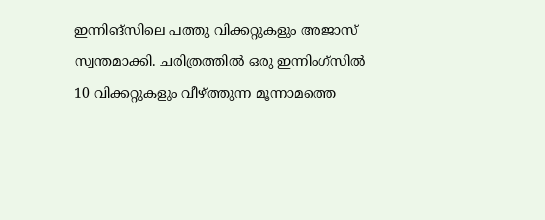ഇന്നിങ്സിലെ പത്തു വിക്കറ്റുകളും അജാസ് സ്വന്തമാക്കി. ചരിത്രത്തില്‍ ഒരു ഇന്നിംഗ്‌സില്‍ 10 വിക്കറ്റുകളും വീഴ്ത്തുന്ന മൂന്നാമത്തെ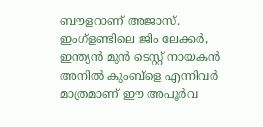ബൗളറാണ് അജാസ്. ഇംഗ്‌ളണ്ടിലെ ജിം ലേക്കര്‍, ഇന്ത്യന്‍ മുന്‍ ടെസ്റ്റ് നായകന്‍ അനില്‍ കുംബ്‌ളെ എന്നിവര്‍ മാത്രമാണ് ഈ അപൂര്‍വ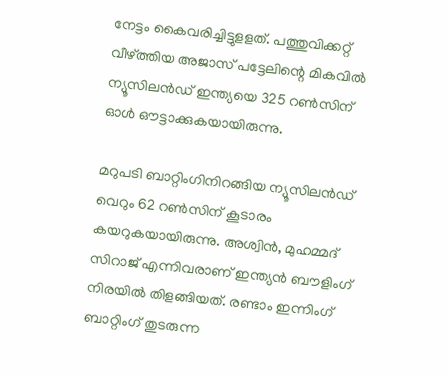നേട്ടം കൈവരിച്ചിട്ടുളളത്. പത്തുവിക്കറ്റ് വീഴ്ത്തിയ അജാസ് പട്ടേലിന്റെ മികവില്‍ ന്യൂസിലന്‍ഡ് ഇന്ത്യയെ 325 റണ്‍സിന് ഓള്‍ ഔട്ടാക്കുകയായിരുന്നു.

മറുപടി ബാറ്റിംഗിനിറങ്ങിയ ന്യൂസിലന്‍ഡ് വെറും 62 റണ്‍സിന് കൂടാരം കയറുകയായിരുന്നു. അശ്വിന്‍, മുഹമ്മദ് സിറാജ് എന്നിവരാണ് ഇന്ത്യന്‍ ബൗളിംഗ് നിരയില്‍ തിളങ്ങിയത്. രണ്ടാം ഇന്നിംഗ് ബാറ്റിംഗ് തുടരുന്ന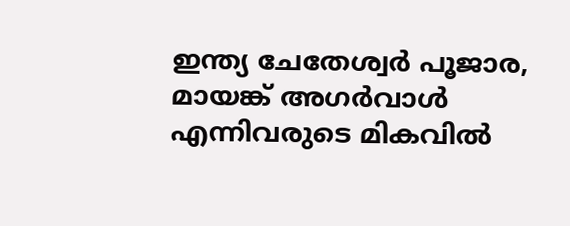ഇന്ത്യ ചേതേശ്വര്‍ പൂജാര, മായങ്ക് അഗര്‍വാള്‍ എന്നിവരുടെ മികവില്‍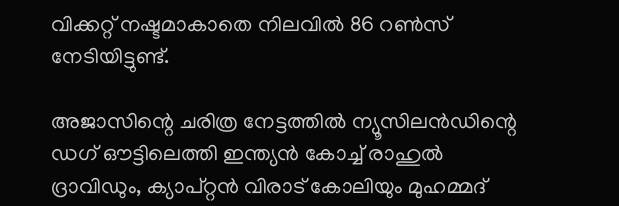വിക്കറ്റ് നഷ്ടമാകാതെ നിലവില്‍ 86 റണ്‍സ് നേടിയിട്ടുണ്ട്.

അജാസിന്റെ ചരിത്ര നേട്ടത്തില്‍ ന്യൂസിലന്‍ഡിന്റെ ഡഗ് ഔട്ടിലെത്തി ഇന്ത്യന്‍ കോച്ച് രാഹുല്‍ ദ്രാവിഡും, ക്യാപ്റ്റന്‍ വിരാട് കോലിയും മുഹമ്മദ്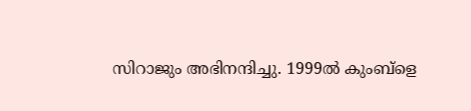സിറാജും അഭിനന്ദിച്ചു. 1999ല്‍ കുംബ്‌ളെ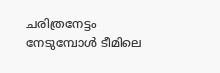ചരിത്രനേട്ടം നേടുമ്പോള്‍ ടീമിലെ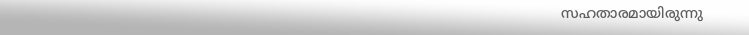സഹതാരമായിരുന്നു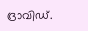ദ്രാവിഡ്.